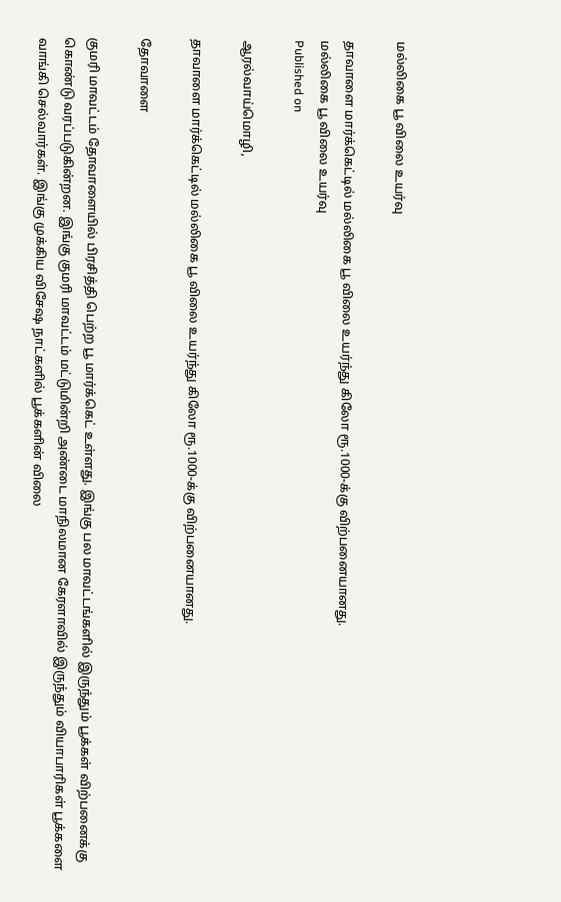மல்லிகை பூ விலை உயர்வு

தாவாளை மார்க்கெட்டில் மல்லிகை பூ விலை உயர்ந்து கிலோ ரூ.1000-க்கு விற்பனையானது.
மல்லிகை பூ விலை உயர்வு
Published on

ஆரல்வாய்மொழி,

தாவாளை மார்க்கெட்டில் மல்லிகை பூ விலை உயர்ந்து கிலோ ரூ.1000-க்கு விற்பனையானது.

தோவாளை

குமரி மாவட்டம் தோவாளையில் பிரசித்தி பெற்ற பூ மார்க்கெட் உள்ளது. இங்கு பல மாவட்டங்களில் இருந்தும் பூக்கள் விற்பனைக்கு கொண்டு வரப்படுகின்றன. இங்கு குமரி மாவட்டம் மட்டுமின்றி அண்டை மாநிலமான கேரளாவில் இருந்தும் வியாபாரிகள் பூக்களை வாங்கி செல்வார்கள். இங்கு முக்கிய விசேஷ நாட்களில் பூக்களின் விலை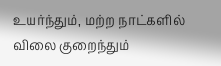உயர்ந்தும், மற்ற நாட்களில் விலை குறைந்தும்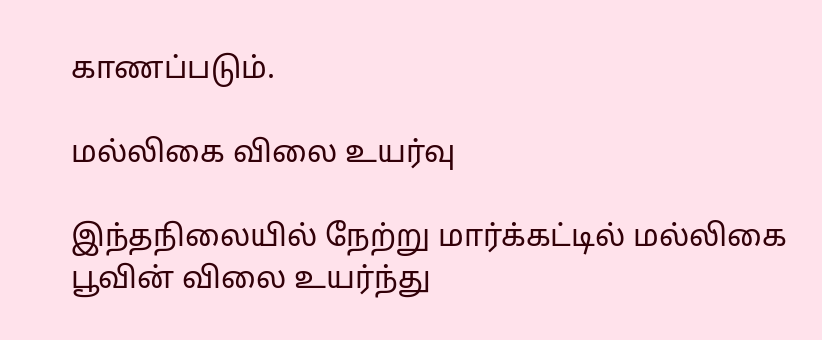காணப்படும்.

மல்லிகை விலை உயர்வு

இந்தநிலையில் நேற்று மார்க்கட்டில் மல்லிகை பூவின் விலை உயர்ந்து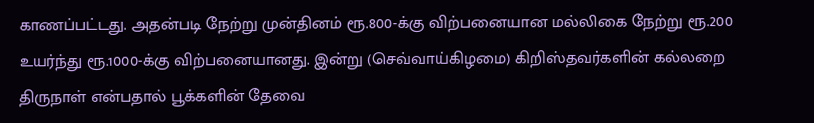காணப்பட்டது. அதன்படி நேற்று முன்தினம் ரூ.800-க்கு விற்பனையான மல்லிகை நேற்று ரூ.200 உயர்ந்து ரூ.1000-க்கு விற்பனையானது. இன்று (செவ்வாய்கிழமை) கிறிஸ்தவர்களின் கல்லறை திருநாள் என்பதால் பூக்களின் தேவை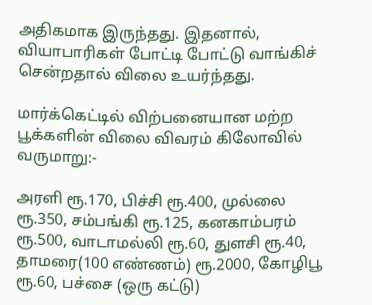அதிகமாக இருந்தது. இதனால், வியாபாரிகள் போட்டி போட்டு வாங்கிச் சென்றதால் விலை உயர்ந்தது.

மார்க்கெட்டில் விற்பனையான மற்ற பூக்களின் விலை விவரம் கிலோவில் வருமாறு:-

அரளி ரூ.170, பிச்சி ரூ.400, முல்லை ரூ.350, சம்பங்கி ரூ.125, கனகாம்பரம் ரூ.500, வாடாமல்லி ரூ.60, துளசி ரூ.40, தாமரை(100 எண்ணம்) ரூ.2000, கோழிபூ ரூ.60, பச்சை (ஒரு கட்டு)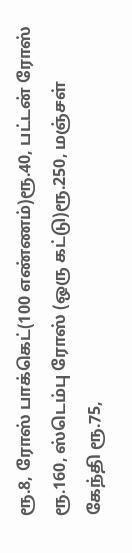ரூ.8, ரோஸ் பாக்கெட்(100 எண்ணம்)ரூ.40, பட்டன் ரோஸ் ரூ.160, ஸ்டெம்பு ரோஸ் (ஒரு கட்டு)ரூ.250, மஞ்சள் கேந்தி ரூ.75,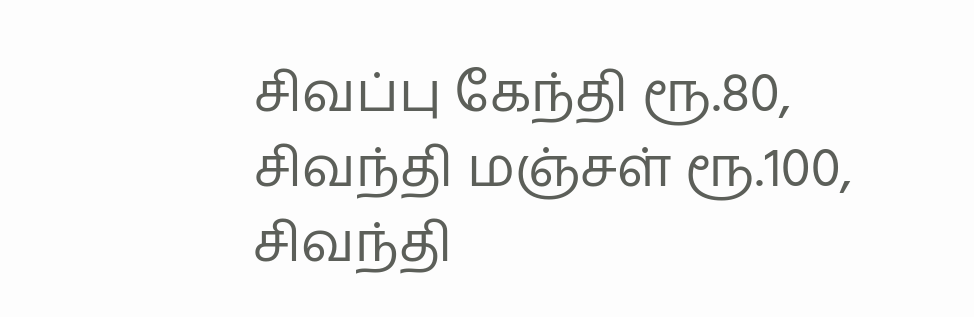சிவப்பு கேந்தி ரூ.80, சிவந்தி மஞ்சள் ரூ.100, சிவந்தி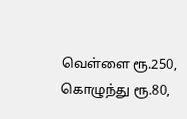வெள்ளை ரூ.250, கொழுந்து ரூ.80,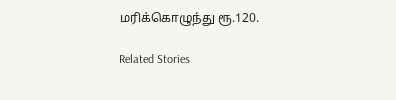மரிக்கொழுந்து ரூ.120.

Related Stories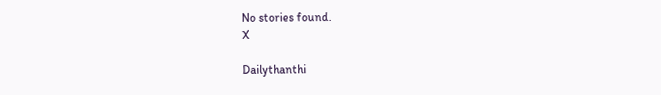No stories found.
X

Dailythanthi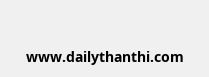www.dailythanthi.com